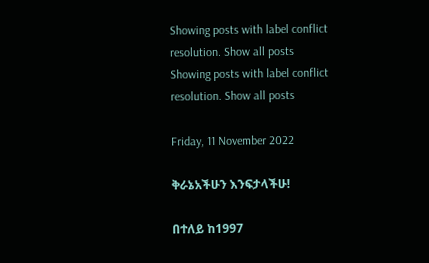Showing posts with label conflict resolution. Show all posts
Showing posts with label conflict resolution. Show all posts

Friday, 11 November 2022

ቅራኔአችሁን እንፍታላችሁ!

በተለይ ከ1997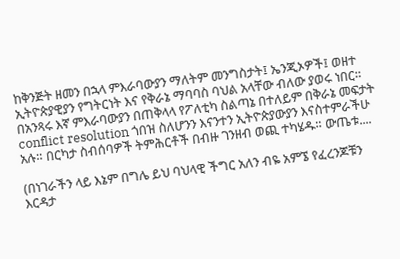ከቅንጅት ዘመን በኋላ ምእራባውያን ማለትም መንግስታት፤ ኤንጂኦዎች፤ ወዘተ ኢትዮጵያዊያን የግትርነት እና የቅራኔ ማባባስ ባህል አላቸው ብለው ያወሩ ነበር። በአንጻሩ እኛ ምእራባውያን በጠቅላላ የፖለቲካ ስልጣኔ በተለይም በቅራኔ መፍታት conflict resolution ጎበዝ ስለሆንን እናንተን ኢትዮጵያውያን እናስተምራችሁ አሉ። በርካታ ስብሰባዎች ትምሕርቶች በብዙ ገንዘብ ወጪ ተካሄዱ። ውጤቱ....

(በነገራችን ላይ እኔም በግሌ ይህ ባህላዊ ችግር አለን ብዬ አምኜ የፈረንጆቹን እርዳታ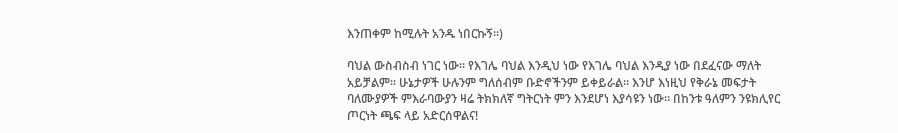እንጠቀም ከሚሉት አንዱ ነበርኩኝ።)

ባህል ውስብስብ ነገር ነው። የእገሌ ባህል እንዲህ ነው የእገሌ ባህል እንዲያ ነው በደፈናው ማለት አይቻልም። ሁኔታዎች ሁሉንም ግለሰብም ቡድኖችንም ይቀይራል። እንሆ እነዚህ የቅራኔ መፍታት ባለሙያዎች ምእራባውያን ዛሬ ትክክለኛ ግትርነት ምን እንደሆነ እያሳዩን ነው። በከንቱ ዓለምን ንዩክሊየር ጦርነት ጫፍ ላይ አድርሰዋልና!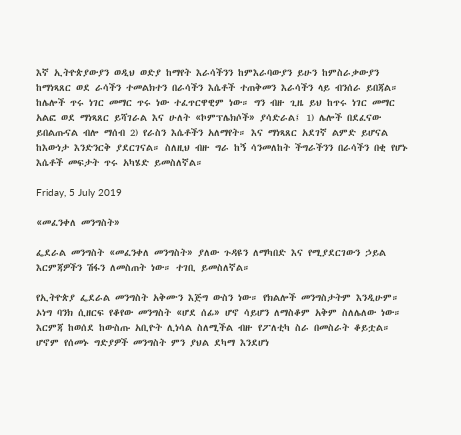እኛ ኢትዮጵያውያን ወዲህ ወድያ ከማየት እራሳችንን ከምእራባውያን ይሁን ከምስራቃውያን ከማነጻጸር ወደ ራሳችን ተመልክተን በራሳችን እሴቶች ተጠቅመን እራሳችን ላይ ብንሰራ ይበጃል። ከሌሎች ጥሩ ነገር መማር ጥሩ ነው ተፈጥርዋዊም ነው። ግን ብዙ ጊዜ ይህ ከጥሩ ነገር መማር አልፎ ወደ ማነጻጸር ይሻገራል እና ሁለት «ኮምፕሌክሶች» ያሳድራል፤ 1) ሌሎች በደፈናው ይበልጡናል ብሎ ማሰብ 2) የራስን እሴቶችን አለማየት። እና ማነጻጸር አደገኛ ልምድ ይሆናል ከእውነታ እንድንርቅ ያደርገናል። ስለዚህ ብዙ ግራ ከኝ ሳንመለከት ችግራችንን በራሳችን በቂ የሆኑ እሴቶች መፍታት ጥሩ አካሄድ ይመስለኛል።

Friday, 5 July 2019

«መፈንቀለ መንግስት»

ፌደራል መንግስት «መፈንቀለ መንግስት» ያለው ጉዳዩን ለማካበድ እና የሚያደርገውን ኃይል እርምጃዎችን ሽፋን ለመስጠት ነው። ተገቢ ይመስለኛል።

የኢትዮጵያ ፌደራል መንግስት አቅሙን እጅግ ውስን ነው። የክልሎች መንግስታትም እንዲሁም። ኦነግ ባንክ ሲዘርፍ የቆየው መንግስት «ሆደ ሰፊ» ሆኖ ሳይሆን ለማስቆም አቅም ስለሌለው ነው። እርምጃ ከወሰደ ከውስጡ አቢዮት ሊነሳል ስለሚችል ብዙ የፖለቲካ ስራ በመስራት ቆይቷል። ሆኖም የሰመኑ ግድያዎች መንግስት ምን ያህል ደካማ እንደሆነ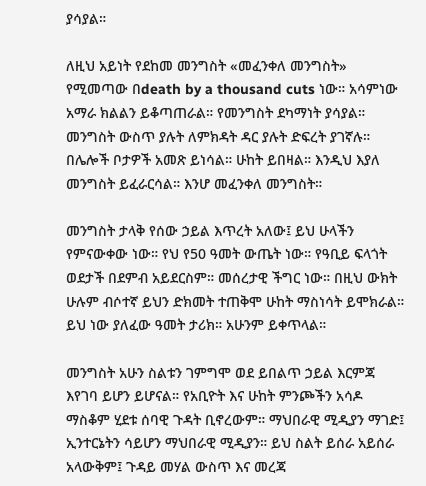ያሳያል።

ለዚህ አይነት የደከመ መንግስት «መፈንቀለ መንግስት» የሚመጣው በdeath by a thousand cuts ነው። አሳምነው አማራ ክልልን ይቆጣጠራል። የመንግስት ደካማነት ያሳያል። መንግስት ውስጥ ያሉት ለምክዳት ዳር ያሉት ድፍረት ያገኛሉ። በሌሎች ቦታዎች አመጽ ይነሳል። ሁከት ይበዛል። እንዲህ እያለ መንግስት ይፈራርሳል። እንሆ መፈንቀለ መንግስት።

መንግስት ታላቅ የሰው ኃይል እጥረት አለው፤ ይህ ሁላችን የምናውቀው ነው። የህ የ50 ዓመት ውጤት ነው። የዓቢይ ፍላጎት ወደታች በደምብ አይደርስም። መሰረታዊ ችግር ነው። በዚህ ውክት ሁሉም ብሶተኛ ይህን ድክመት ተጠቅሞ ሁከት ማስነሳት ይሞክራል። ይህ ነው ያለፈው ዓመት ታሪክ። አሁንም ይቀጥላል።

መንግስት አሁን ስልቱን ገምግሞ ወደ ይበልጥ ኃይል እርምጃ እየገባ ይሆን ይሆናል። የአቢዮት እና ሁከት ምንጮችን አሳዶ ማስቆም ሂደቱ ሰባዊ ጉዳት ቢኖረውም። ማህበራዊ ሚዲያን ማገድ፤ ኢንተርኔትን ሳይሆን ማህበራዊ ሚዲያን። ይህ ስልት ይሰራ አይሰራ አላውቅም፤ ጉዳይ መሃል ውስጥ እና መረጃ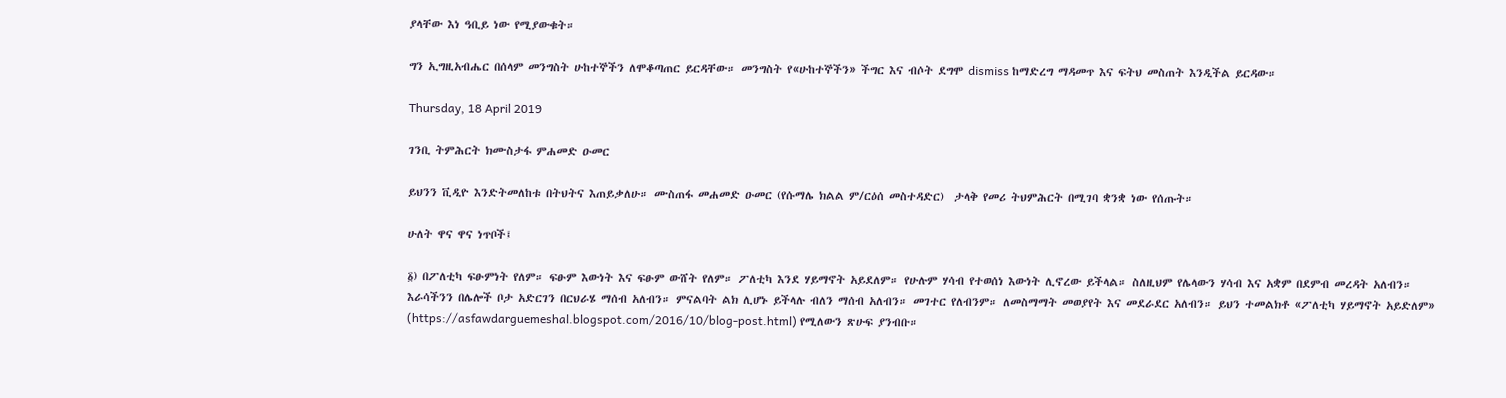ያላቸው እነ ዓቢይ ነው የሚያውቁት።

ግን ኢግዚአብሔር በሰላም መንግስት ሁከተኞችን ለሞቆጣጠር ይርዳቸው። መንግስት የ«ሁከተኞችን» ችግር እና ብሶት ደግሞ dismiss ከማድረግ ማዳመጥ እና ፍትህ መስጠት እንዲችል ይርዳው።

Thursday, 18 April 2019

ገንቢ ትምሕርት ክሙስታፋ ምሐመድ ዑመር

ይህንን ቪዲዮ እንድትመለከቱ በትህትና እጠይቃለሁ። ሙስጠፋ መሐመድ ዑመር (የሱማሌ ክልል ም/ርዕሰ መስተዳድር)  ታላቅ የመሪ ትህምሕርት በሚገባ ቋንቋ ነው የሰጡት።

ሁለት ዋና ዋና ነጥቦች፤

፩) በፖለቲካ ፍፁምነት የለም። ፍፁም እውነት እና ፍፁም ውሸት የለም። ፖለቲካ እንደ ሃይማኖት አይደለም። የሁሉም ሃሳብ የተወሰነ እውነት ሊኖረው ይችላል። ስለዚህም የሌላውን ሃሳብ እና አቋም በደምብ መረዳት አለብን። እራሳችንን በሌሎች ቦታ አድርገን በርህራሄ ማሰብ አለብን። ምናልባት ልክ ሊሆኑ ይችላሉ ብለን ማሰብ አለብን። መገተር የለብንም። ለመስማማት መወያየት እና መደራደር አለብን። ይህን ተመልክቶ «ፖለቲካ ሃይማኖት አይድለም» (https://asfawdarguemeshal.blogspot.com/2016/10/blog-post.html) የሚለውን ጽሁፍ ያንብቡ።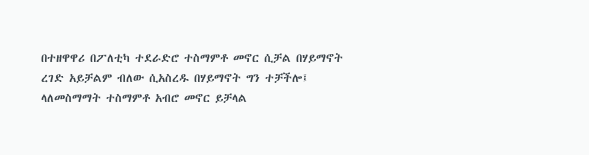በተዘዋዋሪ በፖለቲካ ተደራድሮ ተስማምቶ መኖር ሲቻል በሃይማኖት ረገድ አይቻልም ብለው ሲአስረዱ በሃይማኖት ግን ተቻችሎ፤ ላለመስማማት ተስማምቶ አብሮ መኖር ይቻላል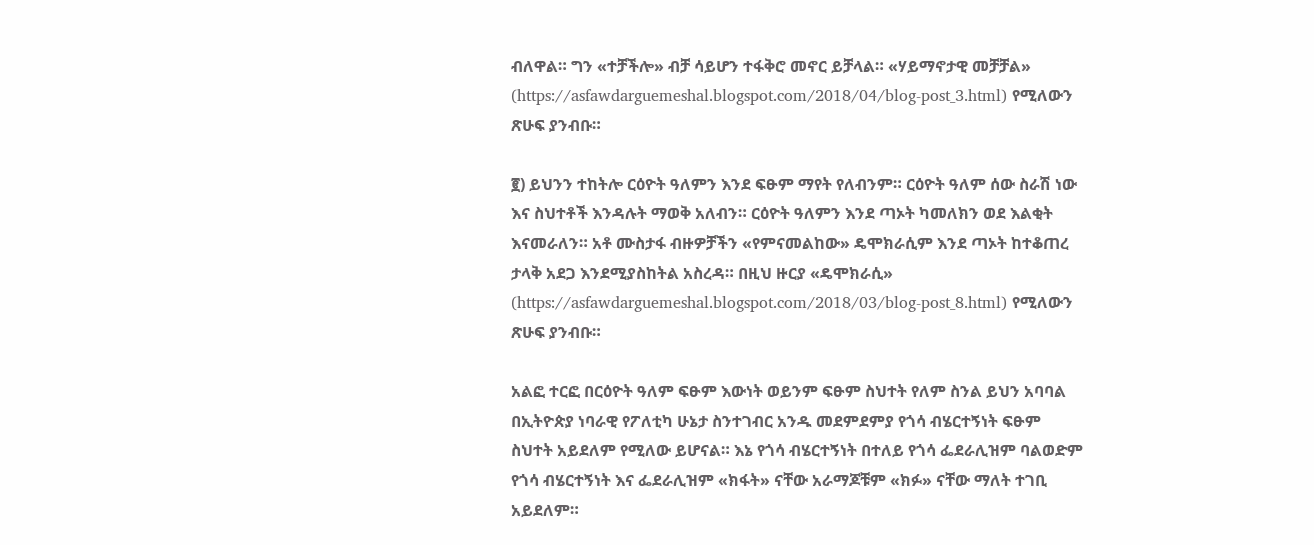ብለዋል። ግን «ተቻችሎ» ብቻ ሳይሆን ተፋቅሮ መኖር ይቻላል። «ሃይማኖታዊ መቻቻል» (https://asfawdarguemeshal.blogspot.com/2018/04/blog-post_3.html) የሚለውን ጽሁፍ ያንብቡ።

፪) ይህንን ተከትሎ ርዕዮት ዓለምን እንደ ፍፁም ማየት የለብንም። ርዕዮት ዓለም ሰው ስራሽ ነው እና ስህተቶች እንዳሉት ማወቅ አለብን። ርዕዮት ዓለምን እንደ ጣኦት ካመለክን ወደ እልቂት እናመራለን። አቶ ሙስታፋ ብዙዎቻችን «የምናመልከው» ዴሞክራሲም እንደ ጣኦት ከተቆጠረ ታላቅ አደጋ እንደሚያስከትል አስረዳ። በዚህ ዙርያ «ዴሞክራሲ» (https://asfawdarguemeshal.blogspot.com/2018/03/blog-post_8.html) የሚለውን ጽሁፍ ያንብቡ።

አልፎ ተርፎ በርዕዮት ዓለም ፍፁም እውነት ወይንም ፍፁም ስህተት የለም ስንል ይህን አባባል በኢትዮጵያ ነባራዊ የፖለቲካ ሁኔታ ስንተገብር አንዱ መደምደምያ የጎሳ ብሄርተኝነት ፍፁም ስህተት አይደለም የሚለው ይሆናል። እኔ የጎሳ ብሄርተኝነት በተለይ የጎሳ ፌደራሊዝም ባልወድም የጎሳ ብሄርተኝነት እና ፌደራሊዝም «ክፋት» ናቸው አራማጆቹም «ክፉ» ናቸው ማለት ተገቢ አይደለም።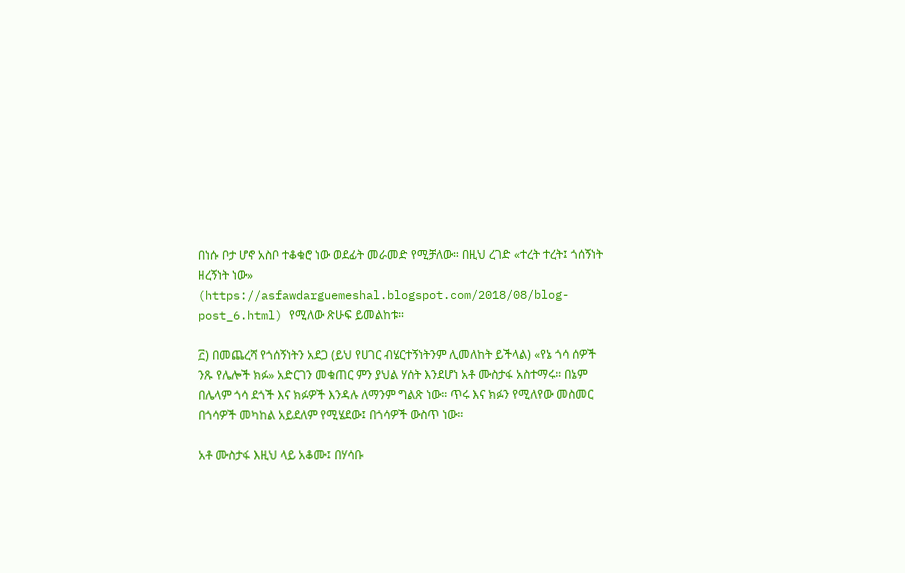በነሱ ቦታ ሆኖ አስቦ ተቆቁሮ ነው ወደፊት መራመድ የሚቻለው። በዚህ ረገድ «ተረት ተረት፤ ጎሰኝነት ዘረኝነት ነው» (https://asfawdarguemeshal.blogspot.com/2018/08/blog-post_6.html) የሚለው ጽሁፍ ይመልከቱ።

፫) በመጨረሻ የጎሰኝነትን አደጋ (ይህ የሀገር ብሄርተኝነትንም ሊመለከት ይችላል) «የኔ ጎሳ ሰዎች ንጹ የሌሎች ክፉ» አድርገን መቁጠር ምን ያህል ሃሰት እንደሆነ አቶ ሙስታፋ አስተማሩ። በኔም በሌላም ጎሳ ደጎች እና ክፉዎች እንዳሉ ለማንም ግልጽ ነው። ጥሩ እና ክፉን የሚለየው መስመር በጎሳዎች መካከል አይደለም የሚሄደው፤ በጎሳዎች ውስጥ ነው።

አቶ ሙስታፋ እዚህ ላይ አቆሙ፤ በሃሳቡ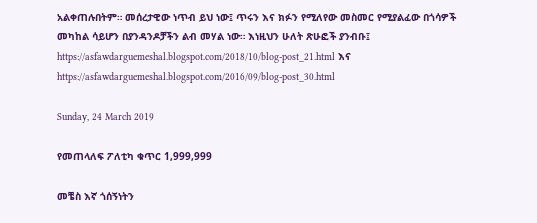አልቀጠሉበትም። መሰረታዊው ነጥብ ይህ ነው፤ ጥሩን እና ክፉን የሚለየው መስመር የሚያልፈው በጎሳዎች መካከል ሳይሆን በያንዳንዶቻችን ልብ መሃል ነው። እነዚህን ሁለት ጽሁፎች ያንብቡ፤ https://asfawdarguemeshal.blogspot.com/2018/10/blog-post_21.html እና https://asfawdarguemeshal.blogspot.com/2016/09/blog-post_30.html

Sunday, 24 March 2019

የመጠላለፍ ፖለቲካ ቁጥር 1,999,999

መቼስ እኛ ጎሰኝነትን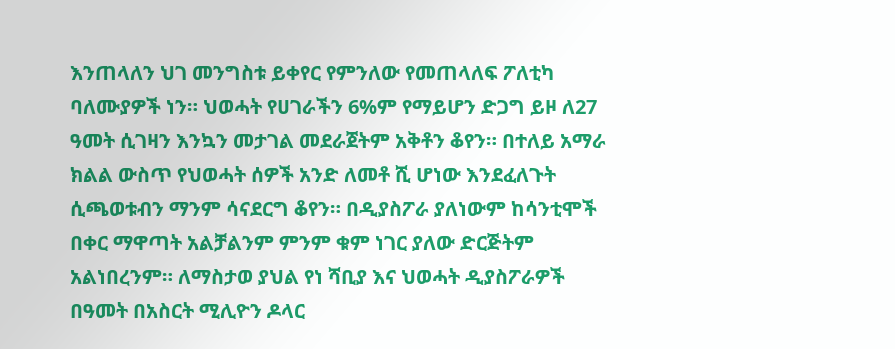እንጠላለን ህገ መንግስቱ ይቀየር የምንለው የመጠላለፍ ፖለቲካ ባለሙያዎች ነን። ህወሓት የሀገራችን 6%ም የማይሆን ድጋግ ይዞ ለ27 ዓመት ሲገዛን እንኳን መታገል መደራጀትም አቅቶን ቆየን። በተለይ አማራ ክልል ውስጥ የህወሓት ሰዎች አንድ ለመቶ ሺ ሆነው እንደፈለጉት ሲጫወቱብን ማንም ሳናደርግ ቆየን። በዲያስፖራ ያለነውም ከሳንቲሞች በቀር ማዋጣት አልቻልንም ምንም ቁም ነገር ያለው ድርጅትም አልነበረንም። ለማስታወ ያህል የነ ሻቢያ እና ህወሓት ዲያስፖራዎች በዓመት በአስርት ሚሊዮን ዶላር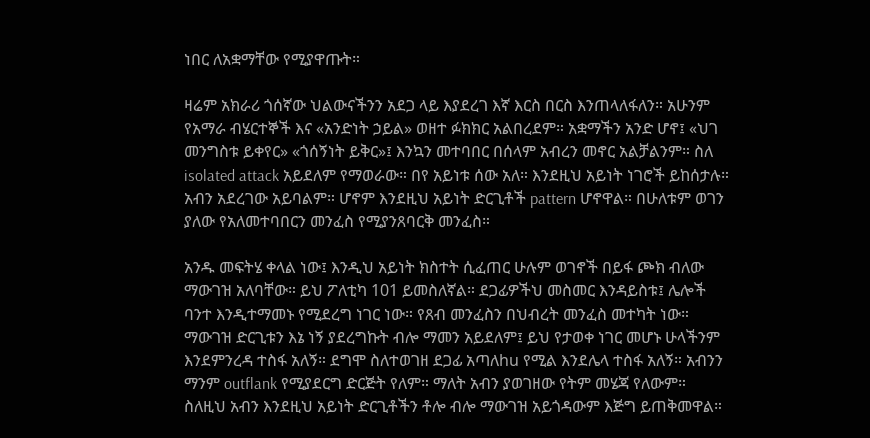ነበር ለአቋማቸው የሚያዋጡት።

ዛሬም አክራሪ ጎሰኛው ህልውናችንን አደጋ ላይ እያደረገ እኛ እርስ በርስ እንጠላለፋለን። አሁንም የአማራ ብሄርተኞች እና «አንድነት ኃይል» ወዘተ ፉክክር አልበረደም። አቋማችን አንድ ሆኖ፤ «ህገ መንግስቱ ይቀየር» «ጎሰኝነት ይቅር»፤ እንኳን መተባበር በሰላም አብረን መኖር አልቻልንም። ስለ isolated attack አይደለም የማወራው። በየ አይነቱ ሰው አለ። እንደዚህ አይነት ነገሮች ይከሰታሉ። አብን አደረገው አይባልም። ሆኖም እንደዚህ አይነት ድርጊቶች pattern ሆኖዋል። በሁለቱም ወገን ያለው የአለመተባበርን መንፈስ የሚያንጸባርቅ መንፈስ።

አንዱ መፍትሄ ቀላል ነው፤ እንዲህ አይነት ክስተት ሲፈጠር ሁሉም ወገኖች በይፋ ጮክ ብለው ማውገዝ አለባቸው። ይህ ፖለቲካ 101 ይመስለኛል። ደጋፊዎችህ መስመር እንዳይስቱ፤ ሌሎች ባንተ እንዲተማመኑ የሚደረግ ነገር ነው። የጸብ መንፈስን በህብረት መንፈስ መተካት ነው። ማውገዝ ድርጊቱን እኔ ነኝ ያደረግኩት ብሎ ማመን አይደለም፤ ይህ የታወቀ ነገር መሆኑ ሁላችንም እንደምንረዳ ተስፋ አለኝ። ደግሞ ስለተወገዘ ደጋፊ አጣለhu የሚል እንደሌላ ተስፋ አለኝ። አብንን ማንም outflank የሚያደርግ ድርጅት የለም። ማለት አብን ያወገዘው የትም መሄጃ የለውም። ስለዚህ አብን እንደዚህ አይነት ድርጊቶችን ቶሎ ብሎ ማውገዝ አይጎዳውም እጅግ ይጠቅመዋል።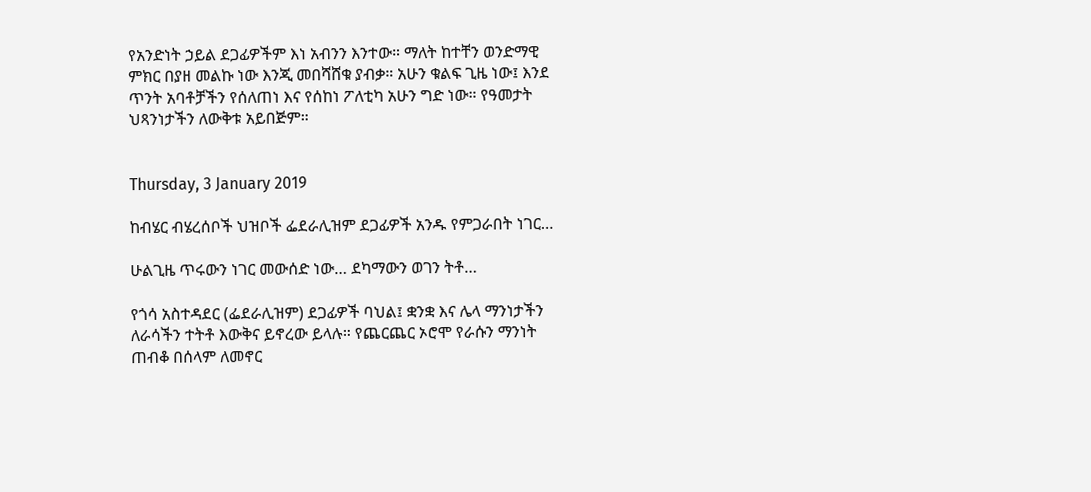የአንድነት ኃይል ደጋፊዎችም እነ አብንን እንተው። ማለት ከተቸን ወንድማዊ ምክር በያዘ መልኩ ነው እንጂ መበሻሸቁ ያብቃ። አሁን ቁልፍ ጊዜ ነው፤ እንደ ጥንት አባቶቻችን የሰለጠነ እና የሰከነ ፖለቲካ አሁን ግድ ነው። የዓመታት ህጻንነታችን ለውቅቱ አይበጅም።


Thursday, 3 January 2019

ከብሄር ብሄረሰቦች ህዝቦች ፌደራሊዝም ደጋፊዎች አንዱ የምጋራበት ነገር…

ሁልጊዜ ጥሩውን ነገር መውሰድ ነው… ደካማውን ወገን ትቶ…

የጎሳ አስተዳደር (ፌደራሊዝም) ደጋፊዎች ባህል፤ ቋንቋ እና ሌላ ማንነታችን ለራሳችን ተትቶ እውቅና ይኖረው ይላሉ። የጨርጨር ኦሮሞ የራሱን ማንነት ጠብቆ በሰላም ለመኖር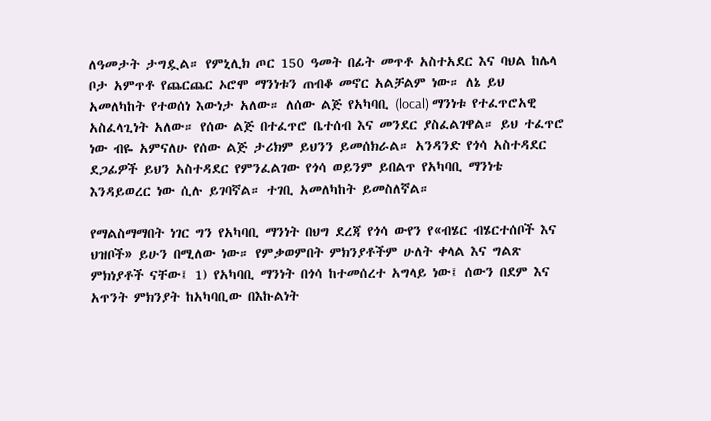ለዓመታት ታግዷል። የምኒሊክ ጦር 150 ዓመት በፊት መጥቶ አስተአደር እና ባህል ከሌላ ቦታ አምጥቶ የጨርጨር ኦሮሞ ማንነቱን ጠብቆ መኖር አልቻልም ነው። ለኔ ይህ አመለካከት የተወሰነ እውነታ አለው። ለሰው ልጅ የአካባቢ (local) ማንነቱ የተፈጥሮአዊ አስፈላጊነት አለው። የሰው ልጅ በተፈጥሮ ቤተሰብ እና መንደር ያስፈልገዋል። ይህ ተፈጥሮ ነው ብዬ አምናለሁ የሰው ልጅ ታሪክም ይህንን ይመሰክራል። አንዳንድ የጎሳ አስተዳደር ደጋፊዎች ይህን አስተዳደር የምንፈልገው የጎሳ ወይንም ይበልጥ የአካባቢ ማንነቴ እንዳይወረር ነው ሲሉ ይገባኛል። ተገቢ አመለካከት ይመስለኛል።

የማልስማማበት ነገር ግን የአካባቢ ማንነት በህግ ደረጃ የጎሳ ውየን የ«ብሄር ብሄርተሰቦች እና ህዝቦች» ይሁን በሚለው ነው። የምቃወምበት ምክንያቶችም ሁለት ቀላል እና ግልጽ ምክነያቶች ናቸው፤ 1) የአካባቢ ማንነት በጎሳ ከተመሰረተ አግላይ ነው፤ ሰውን በደም እና አጥንት ምክንያት ከአካባቢው በእኩልነት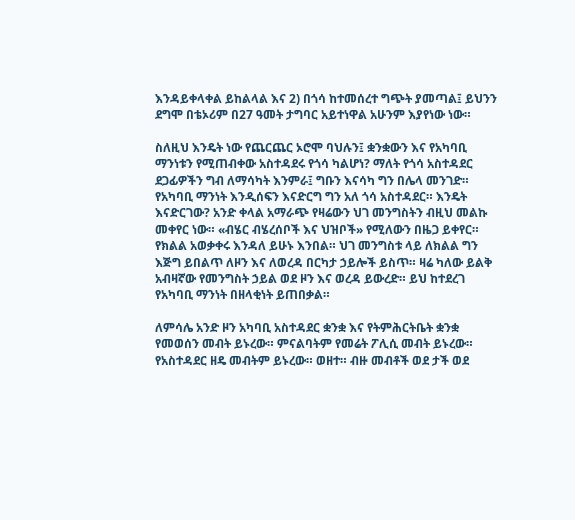እንዳይቀላቀል ይከልላል እና 2) በጎሳ ከተመሰረተ ግጭት ያመጣል፤ ይህንን ደግሞ በቴኦሪም በ27 ዓመት ታግባር አይተነዋል አሁንም እያየነው ነው።

ስለዚህ እንዴት ነው የጨርጨር ኦሮሞ ባህሉን፤ ቋንቋውን እና የአካባቢ ማንነቱን የሚጠብቀው አስተዳደሩ የጎሳ ካልሆነ? ማለት የጎሳ አስተዳደር ደጋፊዎችን ግብ ለማሳካት እንምራ፤ ግቡን እናሳካ ግን በሌላ መንገድ። የአካባቢ ማንነት እንዲሰፍን እናድርግ ግን አለ ጎሳ አስተዳደር። እንዴት እናድርገው? አንድ ቀላል አማራጭ የዛሬውን ህገ መንግስትን ብዚህ መልኩ መቀየር ነው። «ብሄር ብሄረሰቦች እና ህዝቦች» የሚለውን በዜጋ ይቀየር። የክልል አወቃቀሩ እንዳለ ይሁኑ እንበል። ህገ መንግስቱ ላይ ለክልል ግን እጅግ ይበልጥ ለዞን እና ለወረዳ በርካታ ኃይሎች ይስጥ። ዛሬ ካለው ይልቅ አብዛኛው የመንግስት ኃይል ወደ ዞን እና ወረዳ ይውረድ። ይህ ከተደረገ የአካባቢ ማንነት በዘላቂነት ይጠበቃል።

ለምሳሌ አንድ ዞን አካባቢ አስተዳደር ቋንቋ እና የትምሕርትቤት ቋንቋ የመወሰን መብት ይኑረው። ምናልባትም የመሬት ፖሊሲ መብት ይኑረው። የአስተዳደር ዘዴ መብትም ይኑረው። ወዘተ። ብዙ መብቶች ወደ ታች ወደ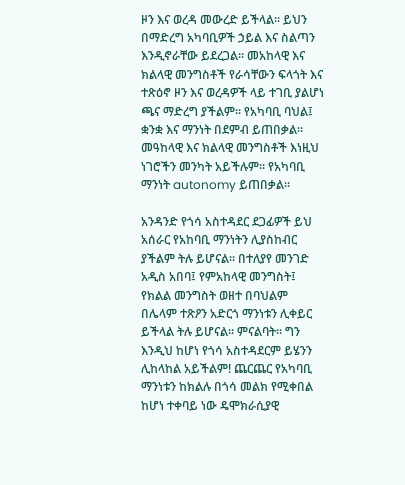ዞን እና ወረዳ መውረድ ይችላል። ይህን በማድረግ አካባቢዎች ኃይል እና ስልጣን እንዲኖራቸው ይደረጋል። መአከላዊ እና ክልላዊ መንግስቶች የራሳቸውን ፍላጎት እና ተጽዕኖ ዞን እና ወረዳዎች ላይ ተገቢ ያልሆነ ጫና ማድረግ ያችልም። የአካባቢ ባህል፤ ቋንቋ እና ማንነት በደምብ ይጠበቃል። መዓከላዊ እና ክልላዊ መንግስቶች እነዚህ ነገሮችን መንካት አይችሉም። የአካባቢ ማንነት autonomy ይጠበቃል።

አንዳንድ የጎሳ አስተዳደር ደጋፊዎች ይህ አሰራር የአከባቢ ማንነትን ሊያስከብር ያችልም ትሉ ይሆናል። በተለያየ መንገድ አዲስ አበባ፤ የምአከላዊ መንግስት፤ የክልል መንግስት ወዘተ በባህልም በሌላም ተጽዖን አድርጎ ማንነቱን ሊቀይር ይችላል ትሉ ይሆናል። ምናልባት። ግን እንዲህ ከሆነ የጎሳ አስተዳደርም ይሄንን ሊከላከል አይችልም! ጨርጨር የአካባቢ ማንነቱን ከክልሉ በጎሳ መልክ የሚቀበል ከሆነ ተቀባይ ነው ዴሞክራሲያዊ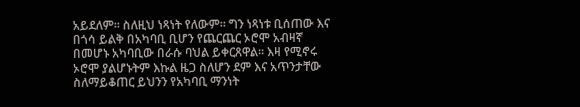አይደለም። ስለዚህ ነጻነት የለውም። ግን ነጻነቱ ቢሰጠው እና በጎሳ ይልቅ በአካባቢ ቢሆን የጨርጨር ኦሮሞ አብዛኛ በመሆኑ አካባቢው በራሱ ባህል ይቀርጸዋል። እዛ የሚኖሩ ኦሮሞ ያልሆኑትም እኩል ዜጋ ስለሆን ደም እና አጥንታቸው ስለማይቆጠር ይህንን የአካባቢ ማንነት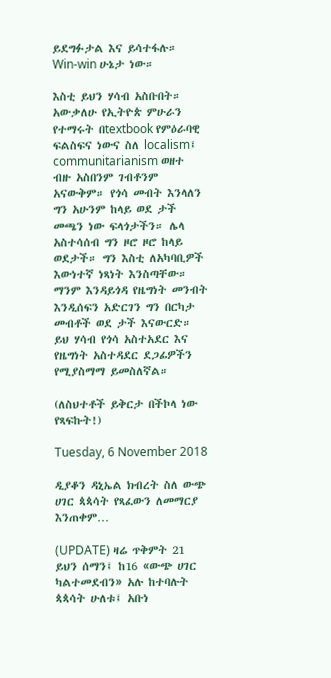ይደግፉታል እና ይሳተፋሉ። Win-win ሁኔታ ነው።

እስቲ ይህን ሃሳብ አስቡበት። አውቃለሁ የኢትዮጵ ምሁራን የተማሩት በtextbook የምዕራባዊ ፍልስፍና ነውና ስለ localism፤ communitarianism ወዘተ ብዙ አስበንም ገብቶንም አናውቅም። የጎሳ መብት እንላለን ግን አሁንም ከላይ ወደ ታች መጫን ነው ፍላጎታችን። ሌላ አስተሳሰብ ግን ዞሮ ዞሮ ከላይ ወደታች። ግን እስቲ ለአካባቢዎች እውነተኛ ነጻነት እንስጣቸው። ማንም እንዳይጎዳ የዜግነት መንብት እንዲሰፍን አድርገን ግን በርካታ መብቶች ወደ ታች እናውርድ። ይህ ሃሳብ የጎሳ አስተአደር እና የዜግነት አስተዳደር ደጋፊዎችን የሚያስማማ ይመስለኛል።

(ለስህተቶች ይቅርታ በችኮላ ነው የጻፍኩት!)

Tuesday, 6 November 2018

ዲያቆን ዳኒኤል ክብረት ስለ ውጭ ሀገር ጳጳሳት የጻፈውን ለመማርያ እንጠቀም…

(UPDATE) ዛሬ ጥቅምት 21 ይህን ሰማን፤ ከ16 «ውጭ ሀገር ካልተመደብን» አሉ ከተባሉት ጳጳሳት ሁለቱ፤ አቡነ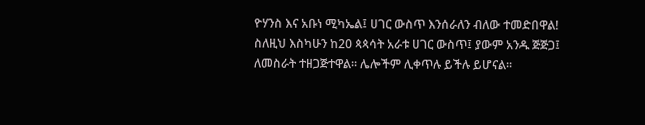ዮሃንስ እና አቡነ ሚካኤል፤ ሀገር ውስጥ እንሰራለን ብለው ተመድበዋል! ስለዚህ እስካሁን ከ20 ጳጳሳት አራቱ ሀገር ውስጥ፤ ያውም አንዱ ጅጅጋ፤ ለመስራት ተዘጋጅተዋል። ሌሎችም ሊቀጥሉ ይችሉ ይሆናል።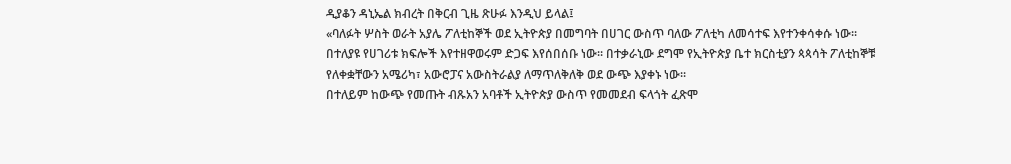ዲያቆን ዳኒኤል ክብረት በቅርብ ጊዜ ጽሁፉ እንዲህ ይላል፤
«ባለፉት ሦስት ወራት አያሌ ፖለቲከኞች ወደ ኢትዮጵያ በመግባት በሀገር ውስጥ ባለው ፖለቲካ ለመሳተፍ እየተንቀሳቀሱ ነው፡፡ በተለያዩ የሀገሪቱ ክፍሎች እየተዘዋወሩም ድጋፍ እየሰበሰቡ ነው፡፡ በተቃራኒው ደግሞ የኢትዮጵያ ቤተ ክርስቲያን ጳጳሳት ፖለቲከኞቹ የለቀቋቸውን አሜሪካ፣ አውሮፓና አውስትራልያ ለማጥለቅለቅ ወደ ውጭ እያቀኑ ነው፡፡
በተለይም ከውጭ የመጡት ብጹአን አባቶች ኢትዮጵያ ውስጥ የመመደብ ፍላጎት ፈጽሞ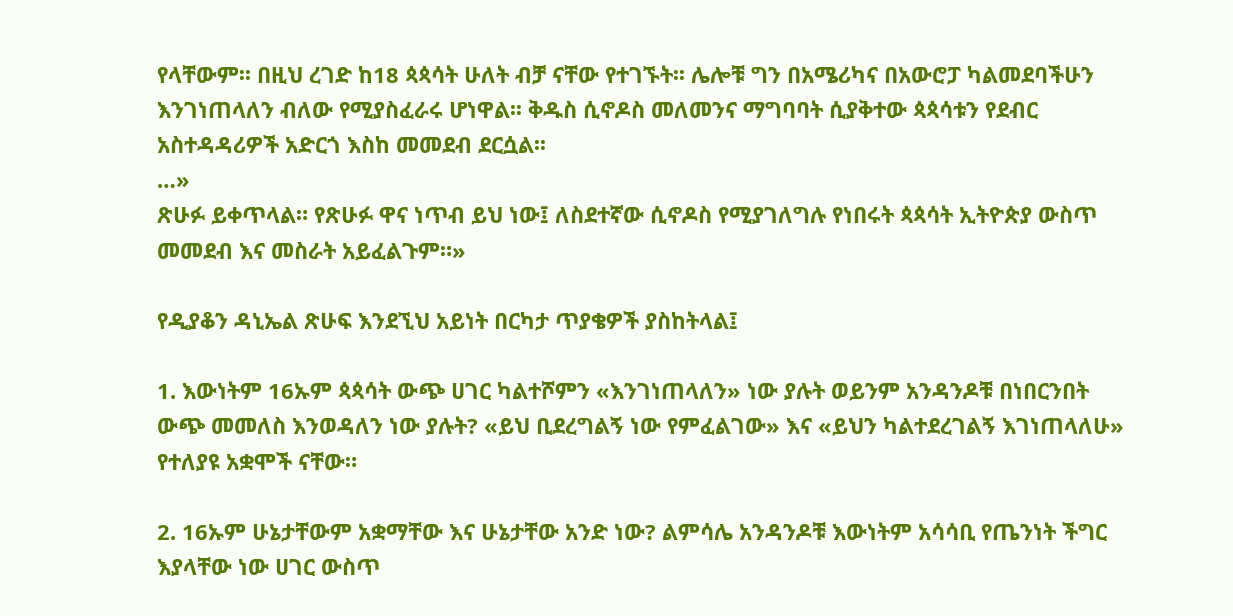የላቸውም፡፡ በዚህ ረገድ ከ18 ጳጳሳት ሁለት ብቻ ናቸው የተገኙት፡፡ ሌሎቹ ግን በአሜሪካና በአውሮፓ ካልመደባችሁን እንገነጠላለን ብለው የሚያስፈራሩ ሆነዋል፡፡ ቅዱስ ሲኖዶስ መለመንና ማግባባት ሲያቅተው ጳጳሳቱን የደብር አስተዳዳሪዎች አድርጎ እስከ መመደብ ደርሷል፡፡
…»
ጽሁፉ ይቀጥላል። የጽሁፉ ዋና ነጥብ ይህ ነው፤ ለስደተኛው ሲኖዶስ የሚያገለግሉ የነበሩት ጳጳሳት ኢትዮጵያ ውስጥ መመደብ እና መስራት አይፈልጉም።»

የዲያቆን ዳኒኤል ጽሁፍ እንደኚህ አይነት በርካታ ጥያቄዎች ያስከትላል፤

1. እውነትም 16ኡም ጳጳሳት ውጭ ሀገር ካልተሾምን «እንገነጠላለን» ነው ያሉት ወይንም አንዳንዶቹ በነበርንበት ውጭ መመለስ እንወዳለን ነው ያሉት? «ይህ ቢደረግልኝ ነው የምፈልገው» እና «ይህን ካልተደረገልኝ እገነጠላለሁ» የተለያዩ አቋሞች ናቸው።

2. 16ኡም ሁኔታቸውም አቋማቸው እና ሁኔታቸው አንድ ነው? ልምሳሌ አንዳንዶቹ እውነትም አሳሳቢ የጤንነት ችግር እያላቸው ነው ሀገር ውስጥ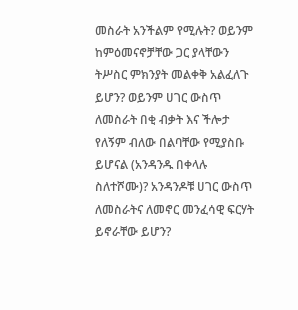መስራት አንችልም የሚሉት? ወይንም ከምዕመናኖቻቸው ጋር ያላቸውን ትሥስር ምክንያት መልቀቅ አልፈለጉ ይሆን? ወይንም ሀገር ውስጥ ለመስራት በቂ ብቃት እና ችሎታ የለኝም ብለው በልባቸው የሚያስቡ ይሆናል (አንዳንዱ በቀላሉ ስለተሾሙ)? አንዳንዶቹ ሀገር ውስጥ ለመስራትና ለመኖር መንፈሳዊ ፍርሃት ይኖራቸው ይሆን?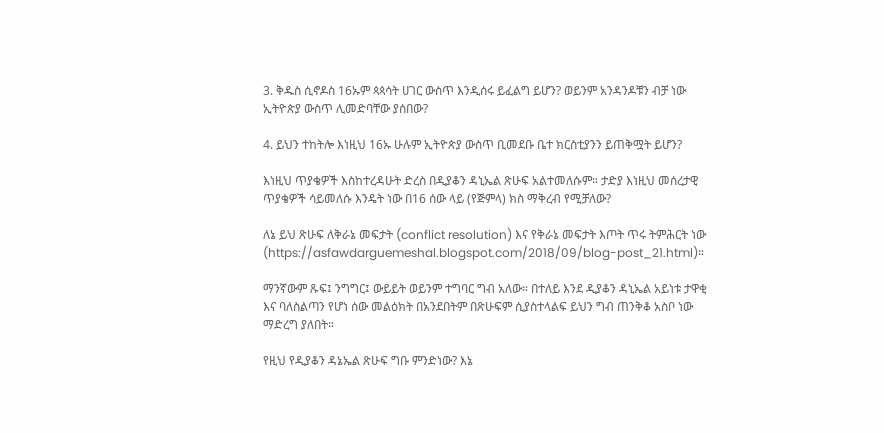3. ቅዱስ ሲኖዶስ 16ኡም ጳጳሳት ሀገር ውስጥ እንዲሰሩ ይፈልግ ይሆን? ወይንም አንዳንዶቹን ብቻ ነው ኢትዮጵያ ውስጥ ሊመድባቸው ያሰበው?

4. ይህን ተከትሎ እነዚህ 16ኡ ሁሉም ኢትዮጵያ ውስጥ ቢመደቡ ቤተ ክርስቲያንን ይጠቅሟት ይሆን?

እነዚህ ጥያቄዎች እስከተረዳሁት ድረስ በዲያቆን ዳኒኤል ጽሁፍ አልተመለሱም። ታድያ እነዚህ መሰረታዊ ጥያቄዎች ሳይመለሱ እንዴት ነው በ16 ሰው ላይ (የጅምላ) ክስ ማቅረብ የሚቻለው?

ለኔ ይህ ጽሁፍ ለቅራኔ መፍታት (conflict resolution) እና የቅራኔ መፍታት እጦት ጥሩ ትምሕርት ነው (https://asfawdarguemeshal.blogspot.com/2018/09/blog-post_21.html)።

ማንኛውም ጹፍ፤ ንግግር፤ ውይይት ወይንም ተግባር ግብ አለው። በተለይ እንደ ዲያቆን ዳኒኤል አይነቱ ታዋቂ እና ባለስልጣን የሆነ ሰው መልዕክት በአንደበትም በጽሁፍም ሲያስተላልፍ ይህን ግብ ጠንቅቆ አስቦ ነው ማድረግ ያለበት።

የዚህ የዲያቆን ዳኔኤል ጽሁፍ ግቡ ምንድነው? እኔ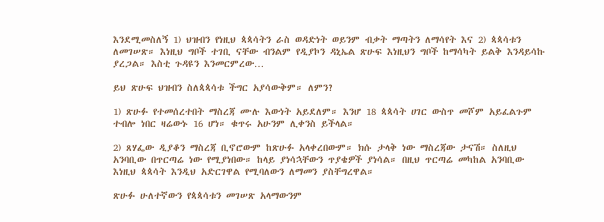እንደሚመስለኝ 1) ህዝብን የነዚህ ጳጳሳትን ራስ ወዳድነት ወይንም ብቃት ማጣትን ለማሳየት እና 2) ጳጳሳቱን ለመገሠጽ። እነዚህ ግቦች ተገቢ ናቸው ብንልም የዲያኮን ዳኒኤል ጽሁፍ እነዚህን ግቦች ከማሳካት ይልቅ እንዳይሳኩ ያረጋል። እስቲ ጉዳዩን እንመርምረው…

ይህ ጽሁፍ ህዝብን ስለጳጳሳቱ ችግር አያሳውቅም። ለምን?

1) ጽሁፉ የተመሰረተበት ማስረጃ ሙሉ እውነት አይደለም። እንሆ 18 ጳጳሳት ሀገር ውስጥ መሾም አይፈልጉም ተብሎ ነበር ዛሬውኑ 16 ሆነ። ቁጥሩ አሁንም ሊቀንስ ይችላል።

2) ጸሃፌው ዲያቆን ማስረጃ ቢኖሮውም ከጽሁፉ አላቀረበውም። ክሱ ታላቅ ነው ማስረጃው ታናሽ። ስለዚህ አንባቢው በጥርጣሬ ነው የሚያነበው። ከላይ ያነሳኋቸውን ጥያቄዎች ያነሳል። በዚህ ጥርጣሬ መካከል አንባቢው እነዚህ ጳጳሳት እንዲህ አድርገዋል የሚባለውን ለማመን ያስቸግረዋል።

ጽሁፉ ሁለተኛውን የጳጳሳቱን መገሠጽ አላማውንም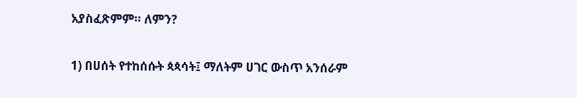አያስፈጽምም። ለምን?

1) በሀሰት የተከሰሱት ጳጳሳት፤ ማለትም ሀገር ውስጥ አንሰራም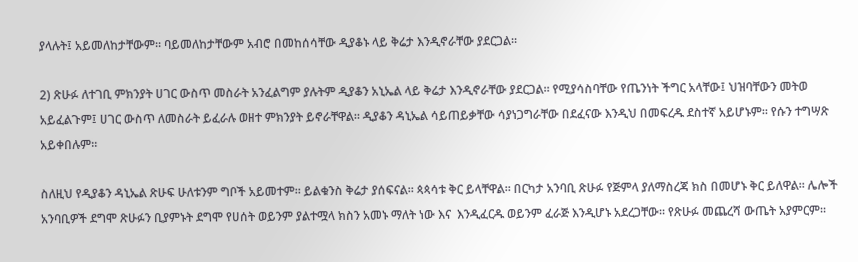ያላሉት፤ አይመለከታቸውም። ባይመለከታቸውም አብሮ በመከሰሳቸው ዲያቆኑ ላይ ቅሬታ እንዲኖራቸው ያደርጋል።

2) ጽሁፉ ለተገቢ ምክንያት ሀገር ውስጥ መስራት አንፈልግም ያሉትም ዲያቆን አኒኤል ላይ ቅሬታ እንዲኖራቸው ያደርጋል። የሚያሳስባቸው የጤንነት ችግር አላቸው፤ ህዝባቸውን መትወ አይፈልጉም፤ ሀገር ውስጥ ለመስራት ይፈራሉ ወዘተ ምክንያት ይኖራቸዋል። ዲያቆን ዳኒኤል ሳይጠይቃቸው ሳያነጋግራቸው በደፈናው እንዲህ በመፍረዱ ደስተኛ አይሆኑም። የሱን ተግሣጽ አይቀበሉም።

ስለዚህ የዲያቆን ዳኒኤል ጽሁፍ ሁለቱንም ግቦች አይመተም። ይልቁንስ ቅሬታ ያሰፍናል። ጳጳሳቱ ቅር ይላቸዋል። በርካታ አንባቢ ጽሁፉ የጅምላ ያለማስረጃ ክስ በመሆኑ ቅር ይለዋል። ሌሎች አንባቢዎች ደግሞ ጽሁፉን ቢያምኑት ደግሞ የሀሰት ወይንም ያልተሟላ ክስን አመኑ ማለት ነው እና  እንዲፈርዱ ወይንም ፈራጅ እንዲሆኑ አደረጋቸው። የጽሁፉ መጨረሻ ውጤት አያምርም።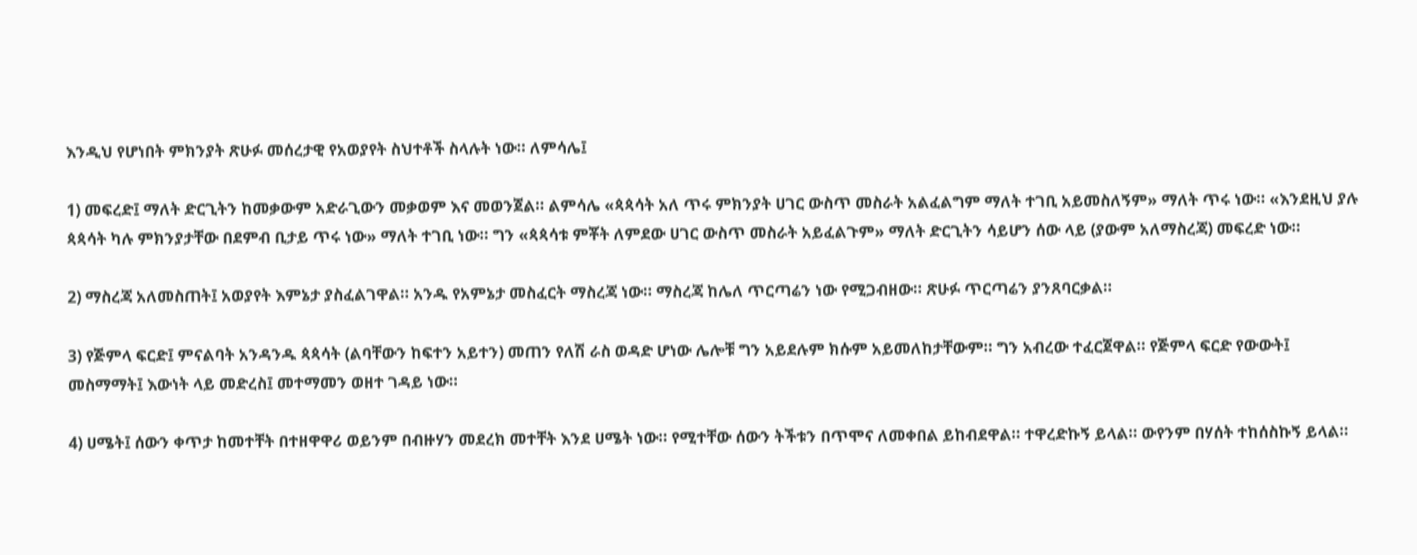እንዲህ የሆነበት ምክንያት ጽሁፉ መሰረታዊ የአወያየት ስህተቶች ስላሉት ነው። ለምሳሌ፤

1) መፍረድ፤ ማለት ድርጊትን ከመቃውም አድራጊውን መቃወም እና መወንጀል። ልምሳሌ «ጳጳሳት አለ ጥሩ ምክንያት ሀገር ውስጥ መስራት አልፈልግም ማለት ተገቢ አይመስለኝም» ማለት ጥሩ ነው። «እንደዚህ ያሉ ጳጳሳት ካሉ ምክንያታቸው በደምብ ቢታይ ጥሩ ነው» ማለት ተገቢ ነው። ግን «ጳጳሳቱ ምቾት ለምደው ሀገር ውስጥ መስራት አይፈልጉም» ማለት ድርጊትን ሳይሆን ሰው ላይ (ያውም አለማስረጃ) መፍረድ ነው።

2) ማስረጃ አለመስጠት፤ አወያየት እምኔታ ያስፈልገዋል። አንዱ የአምኔታ መስፈርት ማስረጃ ነው። ማስረጃ ከሌለ ጥርጣሬን ነው የሚጋብዘው። ጽሁፉ ጥርጣሬን ያንጸባርቃል።

3) የጅምላ ፍርድ፤ ምናልባት አንዳንዱ ጳጳሳት (ልባቸውን ከፍተን አይተን) መጠን የለሽ ራስ ወዳድ ሆነው ሌሎቹ ግን አይደሉም ክሱም አይመለከታቸውም። ግን አብረው ተፈርጀዋል። የጅምላ ፍርድ የውውት፤ መስማማት፤ እውነት ላይ መድረስ፤ መተማመን ወዘተ ገዳይ ነው።

4) ሀሜት፤ ሰውን ቀጥታ ከመተቸት በተዘዋዋሪ ወይንም በብዙሃን መደረክ መተቸት እንደ ሀሜት ነው። የሚተቸው ሰውን ትችቱን በጥሞና ለመቀበል ይከብደዋል። ተዋረድኩኝ ይላል። ውየንም በሃሰት ተከሰስኩኝ ይላል።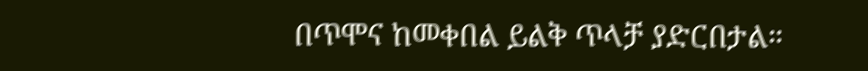በጥሞና ከመቀበል ይልቅ ጥላቻ ያድርበታል።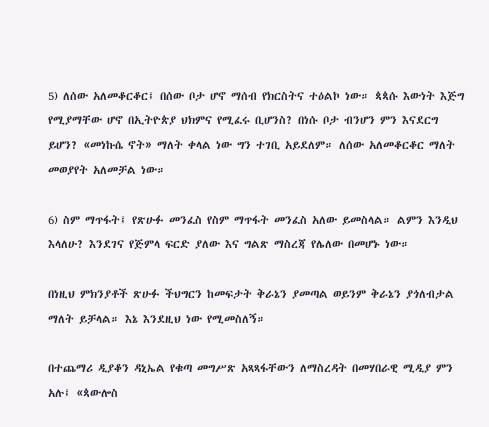5) ለሰው አለመቆርቆር፤ በሰው ቦታ ሆኖ ማሰብ የክርስትና ተዕልኮ ነው። ጳጳሱ እውነት እጅግ የሚያማቸው ሆኖ በኢትዮጵያ ህክምና የሚፈሩ ቢሆንስ? በነሱ ቦታ ብንሆን ምን እናደርግ ይሆን? «መነኩሴ ኖት» ማለት ቀላል ነው ግን ተገቢ አይደለም። ለሰው አለመቆርቆር ማለት መወያየት አለመቻል ነው።

6) ስም ማጥፋት፤ የጽሁፉ መንፈስ የስም ማጥፋት መንፈስ አለው ይመስላል። ልምን እንዲህ እላለሁ? እንደገና የጅምላ ፍርድ ያለው እና ግልጽ ማስረጃ የሌለው በመሆኑ ነው።

በነዚህ ምክንያቶች ጽሁፉ ችህግርን ከመፍታት ቅራኔን ያመጣል ወይንም ቅራኔን ያጎለብታል ማለት ይቻላል። እኔ እንደዚህ ነው የሚመስለኝ።

በተጨማሪ ዲያቆን ዳኒኤል የቁጣ መግሥጽ አጻጻፋቸውን ለማስረዳት በመሃበራዊ ሚዲያ ምን አሉ፤ «ጳውሎስ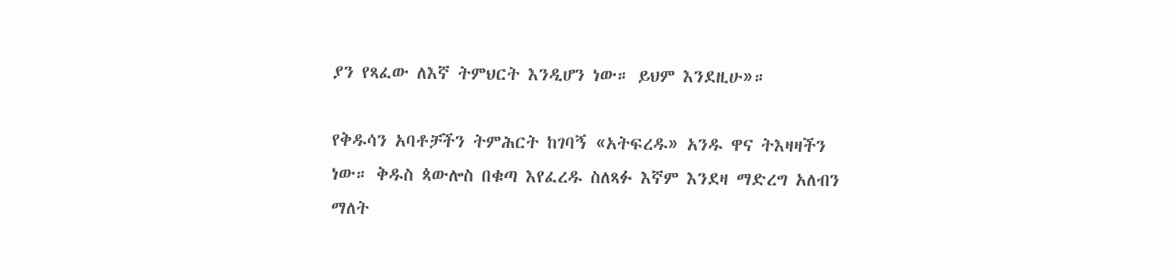ያን የጻፈው ለእኛ ትምህርት እንዲሆን ነው። ይህም እንደዚሁ»።

የቅዱሳን አባቶቻችን ትምሕርት ከገባኝ «አትፍረዱ» አንዱ ዋና ትእዛዛችን ነው። ቅዱስ ጳውሎስ በቁጣ እየፈረዱ ስለጻፉ እኛም እንደዛ ማድረግ አለብን ማለት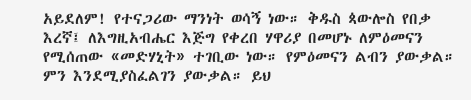አይደለም! የተናጋሪው ማንነት ወሳኝ ነው። ቅዱስ ጳውሎስ የበቃ እረኛ፤ ለእግዚአብሔር እጅግ የቀረበ ሃዋሪያ በመሆኑ ለምዕመናን የሚሰጠው «መድሃኒት» ተገቢው ነው። የምዕመናን ልብን ያውቃል። ምን እንደሚያስፈልገን ያውቃል። ይህ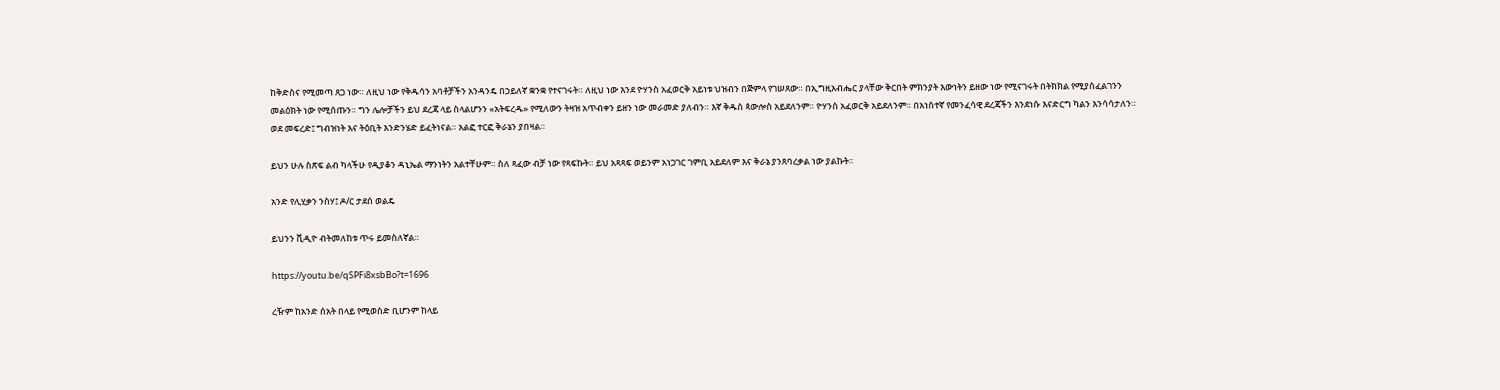ከቅድስና የሚመጣ ጸጋ ነው። ለዚህ ነው የቅዱሳን አባቶቻችን አንዳንዴ በኃይለኛ ቋንቋ የተናገሩት። ለዚህ ነው እንደ ዮሃንስ አፈወርቅ አይነቱ ህዝብን በጅምላ የገሠጸው። በኢግዚአብሔር ያላቸው ቅርበት ምክንያት እውነትን ይዘው ነው የሚናገሩት በትክክል የሚያስፈልገንን መልዕክት ነው የሚሰጡን። ግን ሌሎቻችን ይህ ደረጃ ላይ ስላልሆንን «አትፍረዱ» የሚለውን ትዛዝ አጥብቀን ይዘን ነው መራመድ ያለብን። እኛ ቅዱስ ጳውሎስ አይደለንም። ዮሃንስ አፈወርቅ አይደለንም። በአነስተኛ የመንፈሳዊ ደረጃችን እንደነሱ እናድርግ ካልን እንሳሳታለን። ወደ መፍረድ፤ ግብዝነት እና ትዕቢት እንድንሄድ ይፈትነናል። አልፎ ተርፎ ቅራኔን ያበዛል።

ይህን ሁሉ ስጽፍ ልብ ካላችሁ የዲያቆን ዳኒኤል ማንነትን አልተቸሁም። ስለ ጻፈው ብቻ ነው የጻፍኩት። ይህ አጻጻፍ ወይንም አነጋገር ገምቢ አይደለም እና ቅራኔ ያንጸባረቃል ነው ያልኩት።

አንድ የሊሂቃን ንስሃ፤ ዶ/ር ታደሰ ወልዴ

ይህንን ቪዲዮ ብትመለከቱ ጥሩ ይመስለኛል።

https://youtu.be/qSPFi8xsbBo?t=1696

ረዥም ከአንድ ሰአት በላይ የሚወስድ ቢሆንም ከላይ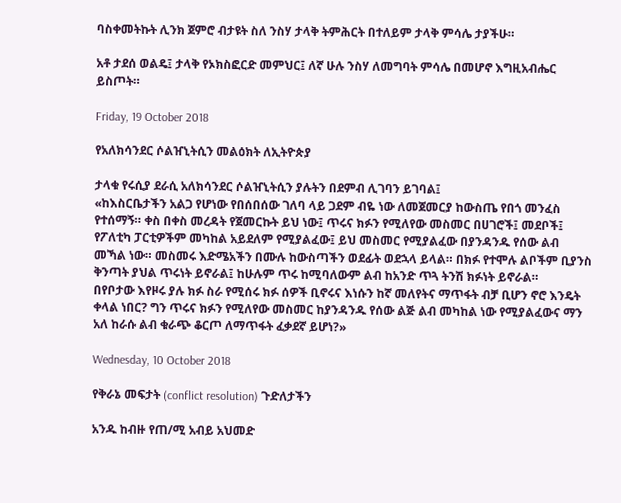ባስቀመትኩት ሊንክ ጀምሮ ብታዩት ስለ ንስሃ ታላቅ ትምሕርት በተለይም ታላቅ ምሳሌ ታያችሁ።

አቶ ታደሰ ወልዴ፤ ታላቅ የኦክስፎርድ መምህር፤ ለኛ ሁሉ ንስሃ ለመግባት ምሳሌ በመሆኖ እግዚአብሔር ይስጦት።

Friday, 19 October 2018

የአለክሳንደር ሶልዠኒትሲን መልዕክት ለኢትዮጵያ

ታላቁ የሩሲያ ደራሲ አለክሳንደር ሶልዠኒትሲን ያሉትን በደምብ ሊገባን ይገባል፤
«ከእስርቤታችን አልጋ የሆነው የበሰበሰው ገለባ ላይ ጋደም ብዬ ነው ለመጀመርያ ከውስጤ የበጎ መንፈስ የተሰማኝ። ቀስ በቀስ መረዳት የጀመርኩት ይህ ነው፤ ጥሩና ክፉን የሚለየው መስመር በሀገሮች፤ መደቦች፤ የፖለቲካ ፓርቲዎችም መካከል አይደለም የሚያልፈው፤ ይህ መስመር የሚያልፈው በያንዳንዱ የሰው ልብ መኻል ነው። መስመሩ እድሜአችን በሙሉ ከውስጣችን ወደፊት ወደኋላ ይላል። በክፉ የተሞሉ ልቦችም ቢያንስ ቅንጣት ያህል ጥሩነት ይኖራል፤ ከሁሉም ጥሩ ከሚባለውም ልብ ከአንድ ጥጓ ትንሽ ክፉነት ይኖራል።
በየቦታው እየዞሩ ያሉ ክፉ ስራ የሚሰሩ ክፉ ሰዎች ቢኖሩና እነሱን ከኛ መለየትና ማጥፋት ብቻ ቢሆን ኖሮ እንዴት ቀላል ነበር? ግን ጥሩና ክፉን የሚለየው መስመር ከያንዳንዱ የሰው ልጅ ልብ መካከል ነው የሚያልፈውና ማን አለ ከራሱ ልብ ቁራጭ ቆርጦ ለማጥፋት ፈቃደኛ ይሆነ?»

Wednesday, 10 October 2018

የቅራኔ መፍታት (conflict resolution) ጉድለታችን

አንዱ ከብዙ የጠ/ሚ አብይ አህመድ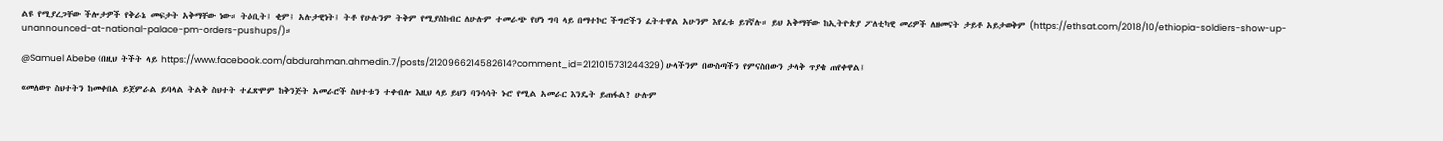ልዩ የሚያረጋቸው ችሎታዎች የቅራኔ መፍታት አቅማቸው ነው። ትዕቢት፤ ቂም፤ አሉታዊነት፤ ትቶ የሁሉንም ትቅም የሚያስከብር ለሁሉም ተመራጭ የሆነ ግባ ላይ በማተኮር ችግሮችን ፈትተዋል አሁንም እየፈቱ ይገኛሉ። ይህ አቅማቸው ከኢትዮጵያ ፖለቲካዊ መሪዎች ለዘመናት ታይቶ አይታወቅም (https://ethsat.com/2018/10/ethiopia-soldiers-show-up-unannounced-at-national-palace-pm-orders-pushups/)።

@Samuel Abebe (በዚህ ትችት ላይ https://www.facebook.com/abdurahman.ahmedin.7/posts/2120966214582614?comment_id=2121015731244329) ሁላችንም በውስጣችን የምናስበውን ታላቅ ጥያቄ ጠየቀዋል፤

«መለወጥ ስህተትን ከመቀበል ይጀምራል ይባላል ትልቅ ስህተት ተፈጽሞም ከቅንጅት አመራሮች ስህተቱን ተቀብሎ እዚህ ላይ ይህን ባንሳሳት ኑሮ የሚል አመራር እንዴት ይጠፋል? ሁሉም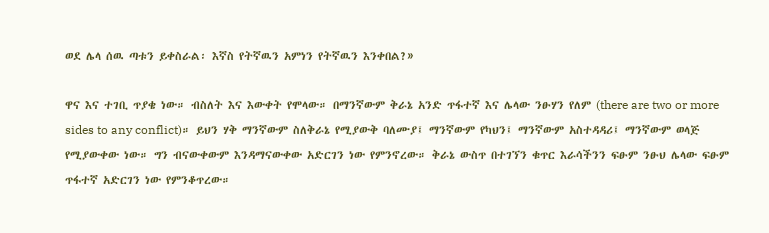ወደ ሌላ ሰዉ ጣቱን ይቀስራል፡ እኛስ የትኛዉን አምነን የትኛዉን እንቀበል?»

ዋና እና ተገቢ ጥያቄ ነው። ብስለት እና እውቀት የሞላው። በማንኛውም ቅራኔ አንድ ጥፋተኛ እና ሌላው ንፁሃን የለም (there are two or more sides to any conflict)። ይህን ሃቅ ማንኛውም ስለቅራኔ የሚያውቅ ባለሙያ፤ ማንኛውም የካህን፤ ማንኛውም አስተዳዳሪ፤ ማንኛውም ወላጅ የሚያውቀው ነው። ግን ብናውቀውም እንዳማናውቀው አድርገን ነው የምንኖረው። ቅራኔ ውስጥ በተገኘን ቁጥር እራሳችንን ፍፁም ንፁህ ሌላው ፍፁም ጥፋተኛ አድርገን ነው የምንቆጥረው።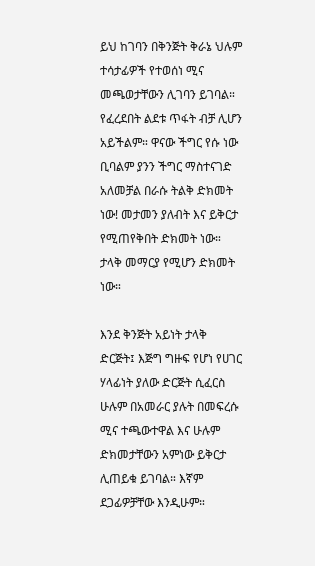ይህ ከገባን በቅንጅት ቅራኔ ህሉም ተሳታፊዎች የተወሰነ ሚና መጫወታቸውን ሊገባን ይገባል። የፈረደበት ልደቱ ጥፋት ብቻ ሊሆን አይችልም። ዋናው ችግር የሱ ነው ቢባልም ያንን ችግር ማስተናገድ አለመቻል በራሱ ትልቅ ድክመት ነው! መታመን ያለብት እና ይቅርታ የሚጠየቅበት ድክመት ነው። ታላቅ መማርያ የሚሆን ድክመት ነው።

እንደ ቅንጅት አይነት ታላቅ ድርጅት፤ እጅግ ግዙፍ የሆነ የሀገር ሃላፊነት ያለው ድርጅት ሲፈርስ ሁሉም በአመራር ያሉት በመፍረሱ ሚና ተጫውተዋል እና ሁሉም ድክመታቸውን አምነው ይቅርታ ሊጠይቁ ይገባል። እኛም ደጋፊዎቻቸው እንዲሁም።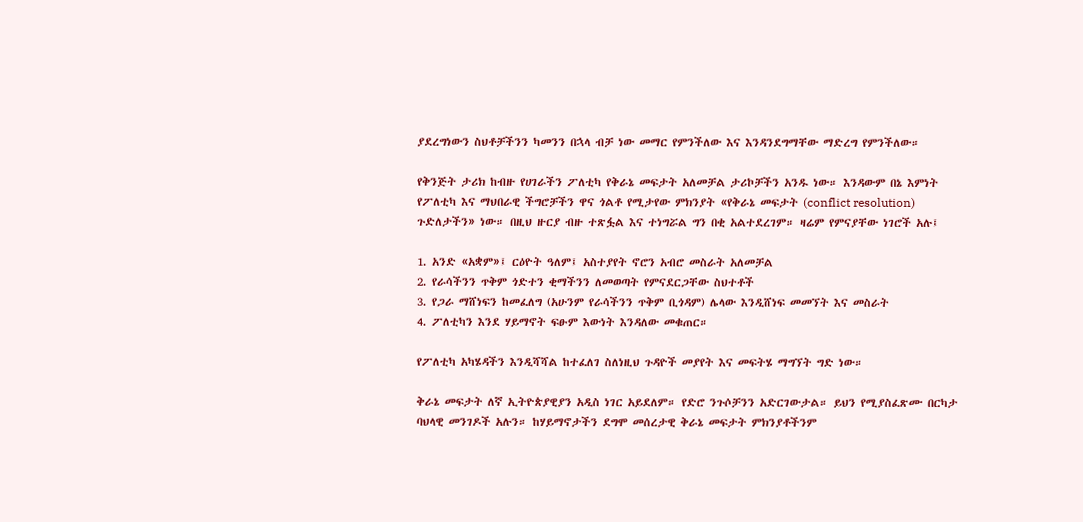ያደረግነውን ስህቶቻችንን ካመንን በኋላ ብቻ ነው መማር የምንችለው እና እንዳንደግማቸው ማድረግ የምንችለው።

የቅንጅት ታሪክ ከብዙ የሀገራችን ፖለቲካ የቅራኔ መፍታት አለመቻል ታሪኮቻችን አንዱ ነው። እንዳውም በኔ እምነት የፖለቲካ እና ማህበራዊ ችግሮቻችን ዋና ጎልቶ የሚታየው ምክንያት «የቅራኔ መፍታት (conflict resolution) ጉድለታችን» ነው። በዚህ ዙርያ ብዙ ተጽፏል እና ተነግሯል ግን በቂ አልተደረገም። ዛሬም የምናያቸው ነገሮች አሉ፤

1. አንድ «አቋም»፤ ርዕዮት ዓለም፤ አስተያየት ኖሮን አብሮ መስራት አለመቻል
2. የራሳችንን ጥቅም ጎድተን ቂማችንን ለመወጣት የምናደርጋቸው ስህተቶች
3. የጋራ ማሸነፍን ከመፈለግ (አሁንም የራሳችንን ጥቅም ቢጎዳም) ሌላው እንዲሸነፍ መመኘት እና መስራት
4. ፖለቲካን እንደ ሃይማኖት ፍፁም እውነት እንዳለው መቁጠር።

የፖለቲካ አካሄዳችን እንዲሻሻል ከተፈለገ ስለነዚህ ጉዳዮች መያየት እና መፍትሄ ማግኘት ግድ ነው።

ቅራኔ መፍታት ለኛ ኢትዮጵያዊያን አዲስ ነገር አይደለም። የድሮ ንጉሶቻንን አድርገውታል። ይህን የሚያስፈጽሙ በርካታ ባህላዊ መንገዶች አሉን። ከሃይማኖታችን ደግሞ መሰረታዊ ቅራኔ መፍታት ምክንያቶችንም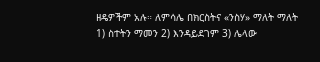ዘዴዎችም አሉ። ለምሳሌ በክርስትና «ንስሃ» ማለት ማለት 1) ስተትን ማመን 2) እንዳይደገም 3) ሌላው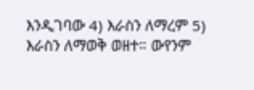እንዲገባው 4) እራስን ለማረም 5) እራስን ለማወቅ ወዘተ። ውየንም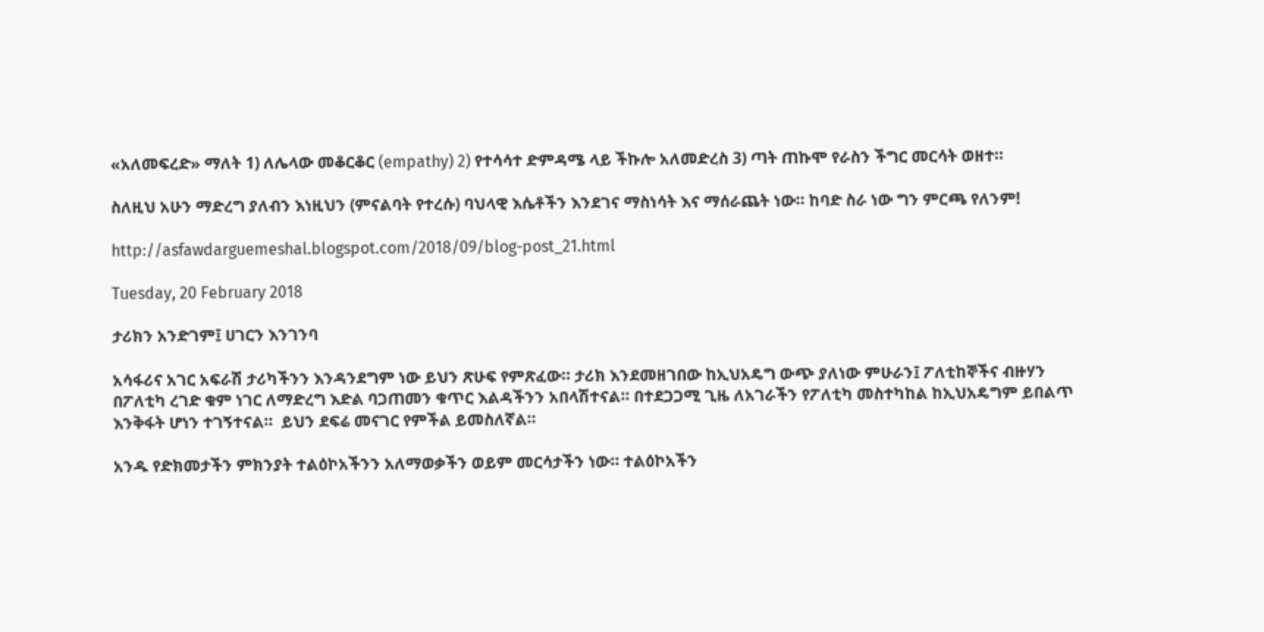«አለመፍረድ» ማለት 1) ለሌላው መቆርቆር (empathy) 2) የተሳሳተ ድምዳሜ ላይ ችኩሎ አለመድረስ 3) ጣት ጠኩሞ የራስን ችግር መርሳት ወዘተ።

ስለዚህ አሁን ማድረግ ያለብን እነዚህን (ምናልባት የተረሱ) ባህላዊ እሴቶችን እንደገና ማስነሳት እና ማሰራጨት ነው። ከባድ ስራ ነው ግን ምርጫ የለንም!

http://asfawdarguemeshal.blogspot.com/2018/09/blog-post_21.html

Tuesday, 20 February 2018

ታሪክን አንድገም፤ ሀገርን እንገንባ

አሳፋሪና አገር አፍራሽ ታሪካችንን እንዳንደግም ነው ይህን ጽሁፍ የምጽፈው። ታሪክ እንደመዘገበው ከኢህአዴግ ውጭ ያለነው ምሁራን፤ ፖለቲከኞችና ብዙሃን በፖለቲካ ረገድ ቁም ነገር ለማድረግ እድል ባጋጠመን ቁጥር እልዳችንን አበላሽተናል። በተደጋጋሚ ጊዜ ለአገራችን የፖለቲካ መስተካከል ከኢህአዴግም ይበልጥ እንቅፋት ሆነን ተገኝተናል።  ይህን ደፍሬ መናገር የምችል ይመስለኛል።

አንዱ የድክመታችን ምክንያት ተልዕኮአችንን አለማወቃችን ወይም መርሳታችን ነው። ተልዕኮአችን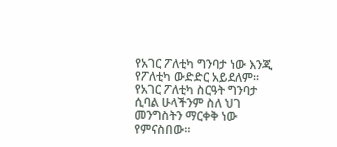የአገር ፖለቲካ ግንባታ ነው እንጂ የፖለቲካ ውድድር አይደለም። የአገር ፖለቲካ ስርዓት ግንባታ ሲባል ሁላችንም ስለ ህገ መንግስትን ማርቀቅ ነው የምናስበው።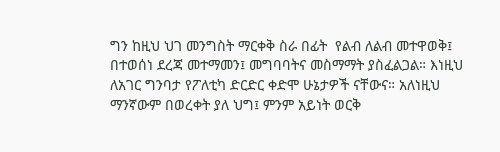ግን ከዚህ ህገ መንግስት ማርቀቅ ስራ በፊት  የልብ ለልብ መተዋወቅ፤ በተወሰነ ደረጃ መተማመን፤ መግባባትና መስማማት ያስፈልጋል። እነዚህ ለአገር ግንባታ የፖለቲካ ድርድር ቀድሞ ሁኔታዎች ናቸውና። አለነዚህ ማንኛውም በወረቀት ያለ ህግ፤ ምንም አይነት ወርቅ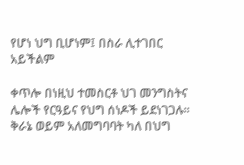የሆነ ህግ ቢሆነም፤ በስራ ሊተገበር አይችልም

ቀጥሎ በነዚህ ተመስርቶ ህገ መንግስትና ሌሎች የርዓይና የህግ ሰነዶች ይደነገጋሉ። ቅራኔ ወይም አለመግባባት ካለ በህግ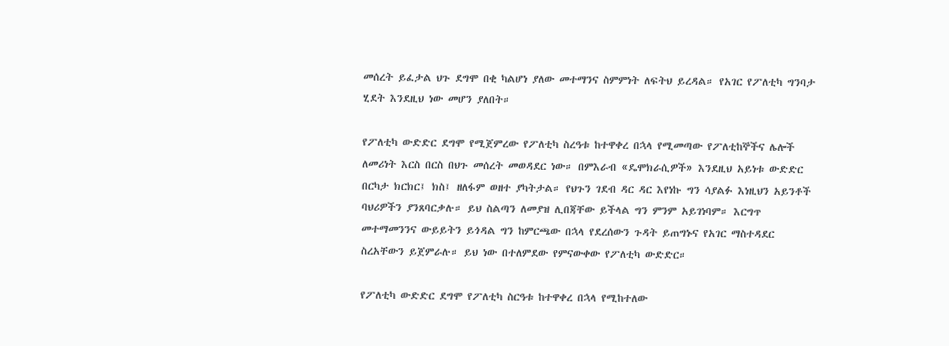መሰረት ይፈታል ህጉ ደግሞ በቂ ካልሆነ ያለው መተማንና ስምምነት ለፍትህ ይረዳል። የአገር የፖለቲካ ግንባታ ሂደት እንደዚህ ነው መሆን ያለበት።

የፖለቲካ ውድድር ደግሞ የሚጀምረው የፖለቲካ ስረዓቱ ከተዋቀረ በኋላ የሚመጣው የፖለቲከኞችና ሌሎች ለመሪነት እርስ በርስ በህጉ መሰረት መወዳደር ነው። በምእራብ «ዴሞክራሲዎች» እንደዚህ አይነቱ ውድድር በርካታ ክርክር፤ ክስ፤ ዘለፋም ወዘተ ያካትታል። የህጉን ገደብ ዳር ዳር እየነኩ ግን ሳያልፉ እነዚህን አይንቶች ባህሪዎችን ያንጸባርቃሉ። ይህ ስልጣን ለመያዝ ሊበጃቸው ይችላል ግን ምንም አይገነባም። እርግጥ መተማመንንና ውይይትን ይጎዳል ግን ከምርጫው በኋላ የደረሰውን ጉዳት ይጠግኑና የአገር ማስተዳደር ስረአቸውን ይጀምራሉ። ይህ ነው በተለምደው የምናውቀው የፖለቲካ ውድድር።

የፖለቲካ ውድድር ደግሞ የፖለቲካ ስርዓቱ ከተዋቀረ በኋላ የሚከተለው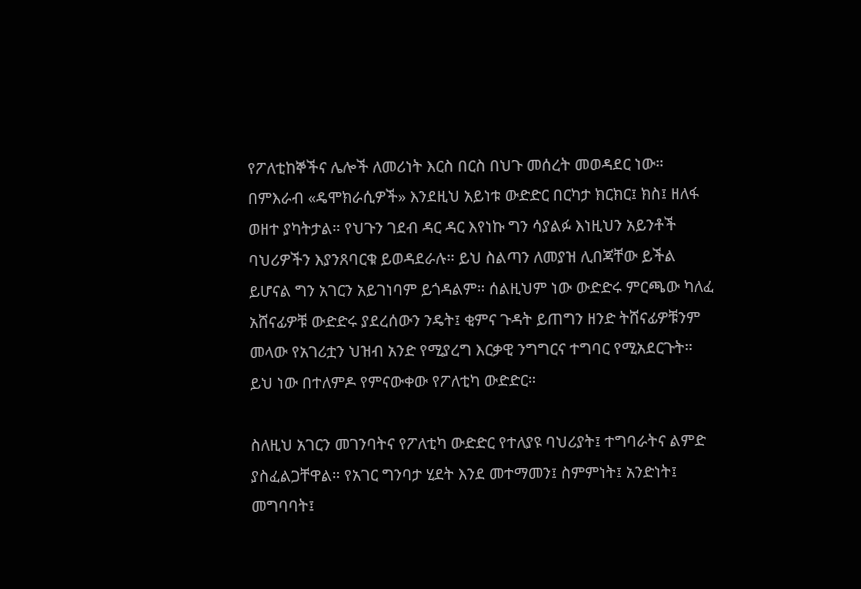የፖለቲከኞችና ሌሎች ለመሪነት እርስ በርስ በህጉ መሰረት መወዳደር ነው። በምእራብ «ዴሞክራሲዎች» እንደዚህ አይነቱ ውድድር በርካታ ክርክር፤ ክስ፤ ዘለፋ ወዘተ ያካትታል። የህጉን ገደብ ዳር ዳር እየነኩ ግን ሳያልፉ እነዚህን አይንቶች ባህሪዎችን እያንጸባርቁ ይወዳደራሉ። ይህ ስልጣን ለመያዝ ሊበጃቸው ይችል ይሆናል ግን አገርን አይገነባም ይጎዳልም። ሰልዚህም ነው ውድድሩ ምርጫው ካለፈ አሸናፊዎቹ ውድድሩ ያደረሰውን ንዴት፤ ቂምና ጉዳት ይጠግን ዘንድ ትሸናፊዎቹንም መላው የአገሪቷን ህዝብ አንድ የሚያረግ እርቃዊ ንግግርና ተግባር የሚአደርጉት። ይህ ነው በተለምዶ የምናውቀው የፖለቲካ ውድድር።

ስለዚህ አገርን መገንባትና የፖለቲካ ውድድር የተለያዩ ባህሪያት፤ ተግባራትና ልምድ ያስፈልጋቸዋል። የአገር ግንባታ ሂደት እንደ መተማመን፤ ስምምነት፤ አንድነት፤ መግባባት፤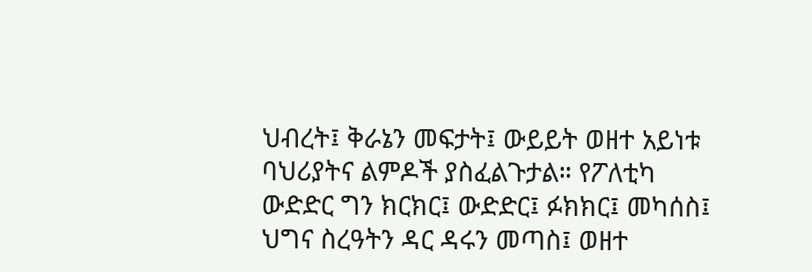ህብረት፤ ቅራኔን መፍታት፤ ውይይት ወዘተ አይነቱ ባህሪያትና ልምዶች ያስፈልጉታል። የፖለቲካ ውድድር ግን ክርክር፤ ውድድር፤ ፉክክር፤ መካሰስ፤ ህግና ስረዓትን ዳር ዳሩን መጣስ፤ ወዘተ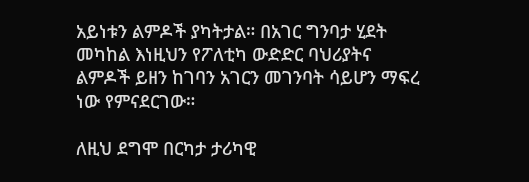አይነቱን ልምዶች ያካትታል። በአገር ግንባታ ሂደት መካከል እነዚህን የፖለቲካ ውድድር ባህሪያትና ልምዶች ይዘን ከገባን አገርን መገንባት ሳይሆን ማፍረ ነው የምናደርገው።

ለዚህ ደግሞ በርካታ ታሪካዊ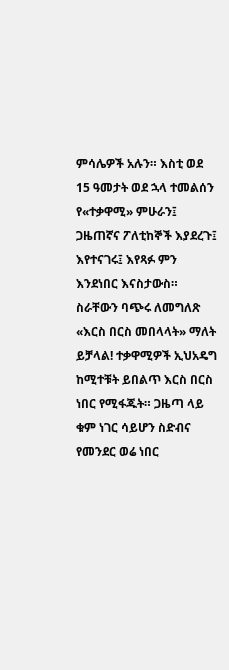ምሳሌዎች አሉን። እስቲ ወደ 15 ዓመታት ወደ ኋላ ተመልሰን የ«ተቃዋሚ» ምሁራን፤ ጋዜጠኛና ፖለቲከኞች እያደረጉ፤ እየተናገሩ፤ እየጻፉ ምን እንደነበር እናስታውስ። ስራቸውን ባጭሩ ለመግለጽ «እርስ በርስ መበላላት» ማለት ይቻላል! ተቃዋሚዎች ኢህአዴግ ከሚተቹት ይበልጥ እርስ በርስ ነበር የሚፋጁት። ጋዜጣ ላይ ቁም ነገር ሳይሆን ስድብና የመንደር ወሬ ነበር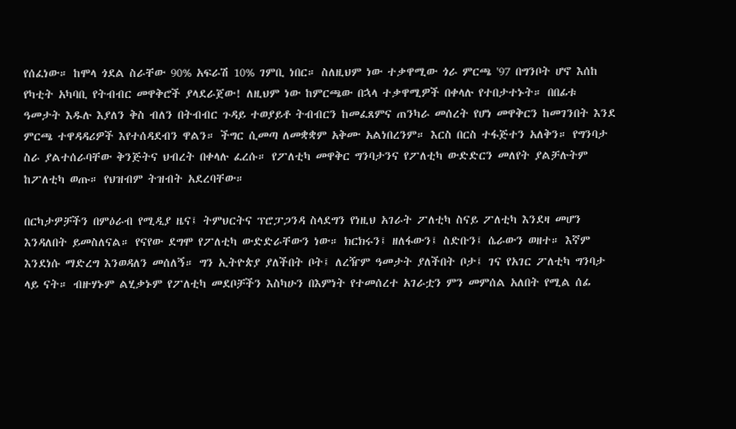የሰፈነው። ከሞላ ጎደል ስራቸው 90% አፍራሽ 10% ገምቢ ነበር። ስለዚህም ነው ተቃዋሚው ጎራ ምርጫ '97 በግንቦት ሆኖ እሰከ የካቲት አካባቢ የትብብር መዋቅሮች ያላደራጀው! ለዚህም ነው ከምርጫው በኋላ ተቃዋሚዎች በቀላሉ የተበታተኑት። በበፊቱ ዓመታት እዱሉ እያለን ቅስ ብለን በትብብር ጉዳይ ተወያይቶ ትብብርን ከመፈጸምና ጠንካራ መሰረት የሆነ መዋቅርን ከመገንበት እንደ ምርጫ ተዋዳዳሪዎች እየተሰዳደብን ዋልን። ችግር ሲመጣ ለመቋቋም አቅሙ አልነበረንም። እርስ በርስ ተፋጅተን አለቅን። የግንባታ ስራ ያልተሰራባቸው ቅንጅትና ህብረት በቀላሉ ፈረሱ። የፖለቲካ መዋቅር ግንባታንና የፖለቲካ ውድድርን መለየት ያልቻሉትም ከፖለቲካ ወጡ። የህዝብም ትዝብት አደረባቸው።

በርካታዎቻችን በምዕራብ የሚዲያ ዜና፤ ትምህርትና ፕሮፓጋንዳ ስላደግን የነዚህ አገራት ፖለቲካ ስናይ ፖለቲካ እንደዛ መሆን እንዳለበት ይመስለናል። የናየው ደግሞ የፖለቲካ ውድድራቸውን ነው። ክርክሩን፤ ዘለፋውን፤ ስድቡን፤ ሴራውን ወዘተ። እኛም እንደነሱ ማድረግ እንወዳለን መሰለኝ። ግን ኢትዮጵያ ያለችበት ቦት፤ ለረዥም ዓመታት ያለችበት ቦታ፤ ገና የአገር ፖለቲካ ግንባታ ላይ ናት። ብዙሃኑም ልሂቃኑም የፖለቲካ መደቦቻችን እስካሁን በእምነት የተመሰረተ አገራቷን ምን መምሰል አለበት የሚል ሰፊ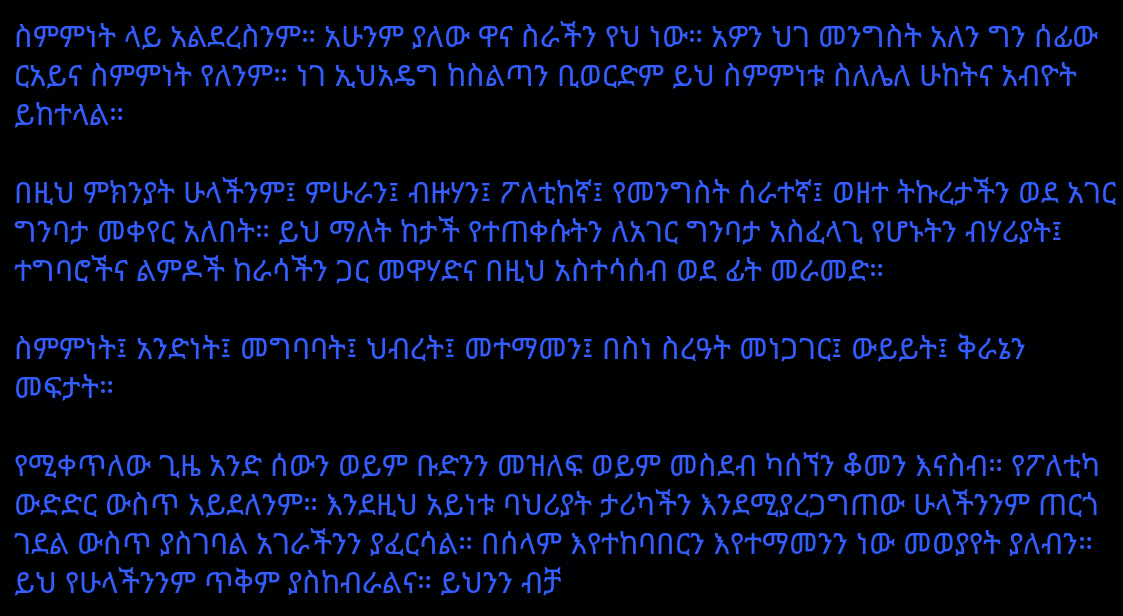ስምምነት ላይ አልደረስንም። አሁንም ያለው ዋና ስራችን የህ ነው። አዎን ህገ መንግስት አለን ግን ሰፊው ርአይና ስምምነት የለንም። ነገ ኢህአዴግ ከስልጣን ቢወርድም ይህ ስምምነቱ ስለሌለ ሁከትና አብዮት ይከተላል።

በዚህ ምክንያት ሁላችንም፤ ምሁራን፤ ብዙሃን፤ ፖለቲከኛ፤ የመንግስት ሰራተኛ፤ ወዘተ ትኩረታችን ወደ አገር ግንባታ መቀየር አለበት። ይህ ማለት ከታች የተጠቀሱትን ለአገር ግንባታ አስፈላጊ የሆኑትን ብሃሪያት፤ ተግባሮችና ልምዶች ከራሳችን ጋር መዋሃድና በዚህ አስተሳሰብ ወደ ፊት መራመድ።

ስምምነት፤ አንድነት፤ መግባባት፤ ህብረት፤ መተማመን፤ በስነ ስረዓት መነጋገር፤ ውይይት፤ ቅራኔን መፍታት።

የሚቀጥለው ጊዜ አንድ ሰውን ወይም ቡድንን መዝለፍ ወይም መስደብ ካሰኘን ቆመን እናስብ። የፖለቲካ ውድድር ውስጥ አይደለንም። እንደዚህ አይነቱ ባህሪያት ታሪካችን እንደሚያረጋግጠው ሁላችንንም ጠርጎ ገደል ውስጥ ያስገባል አገራችንን ያፈርሳል። በሰላም እየተከባበርን እየተማመንን ነው መወያየት ያለብን። ይህ የሁላችንንም ጥቅም ያስከብራልና። ይህንን ብቻ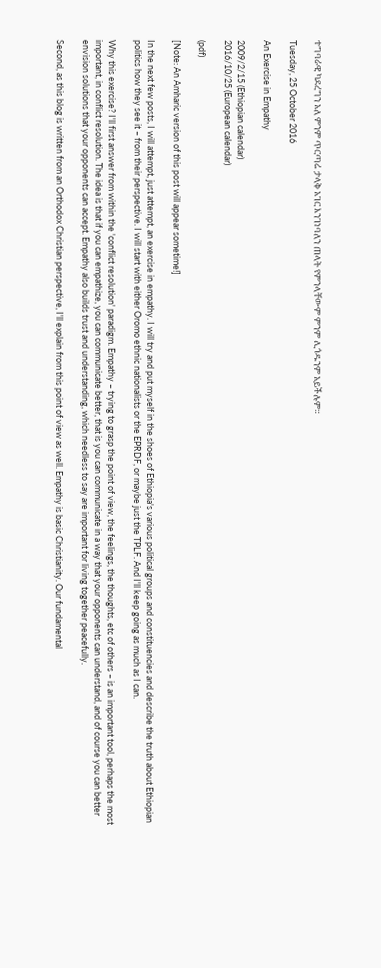ተግባራዊ ካደረግን አለ ምንም ጥርጣሬ ታላቅ አገር እንገነባለን ጠላት የምንላቸውም ምንም ሊጎዱንም አይችሉም።

Tuesday, 25 October 2016

An Exercise in Empathy

2009/2/15 (Ethiopian calendar)
2016/10/25 (European calendar)

(pdf)

[Note: An Amharic version of this post will appear sometime!]

In the next few posts, I will attempt, just attempt, an exercise in empathy. I will try and put myself in the shoes of Ethiopia's various political groups and constituencies and describe the truth about Ethiopian politics how they see it – from their perspective. I will start with either Oromo ethnic nationalists or the EPRDF, or maybe just the TPLF. And I'll keep going as much as I can.

Why this exercise? I'll first answer from within the 'conflict resolution' paradigm. Empathy – trying to grasp the point of view, the feelings, the thoughts, etc of others – is an important tool, perhaps the most important, in conflict resolution. The idea is that if you can empathize, you can communicate better, that is you can communicate in a way that your opponents can understand, and of course you can better envision solutions that your opponents can accept. Empathy also builds trust and understanding, which needless to say are important for living together peacefully.

Second, as this blog is written from an Orthodox Christian perspective, I'll explain from this point of view as well. Empathy is basic Christianity. Our fundamental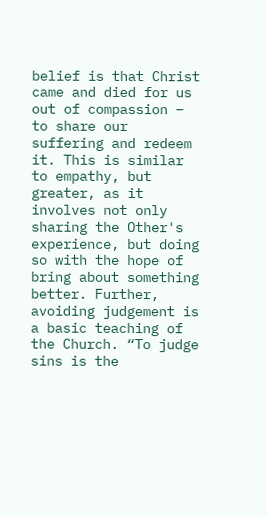belief is that Christ came and died for us out of compassion – to share our suffering and redeem it. This is similar to empathy, but greater, as it involves not only sharing the Other's experience, but doing so with the hope of bring about something better. Further, avoiding judgement is a basic teaching of the Church. “To judge sins is the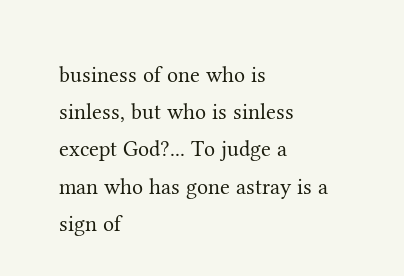business of one who is sinless, but who is sinless except God?... To judge a man who has gone astray is a sign of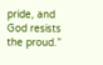pride, and God resists the proud.”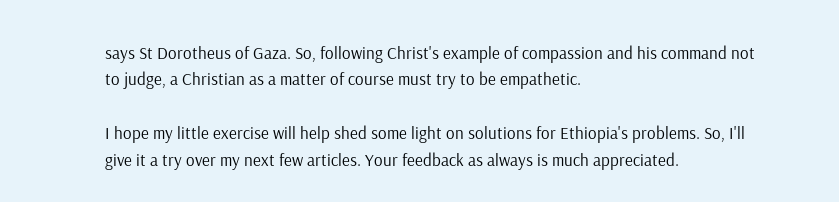says St Dorotheus of Gaza. So, following Christ's example of compassion and his command not to judge, a Christian as a matter of course must try to be empathetic.

I hope my little exercise will help shed some light on solutions for Ethiopia's problems. So, I'll give it a try over my next few articles. Your feedback as always is much appreciated.